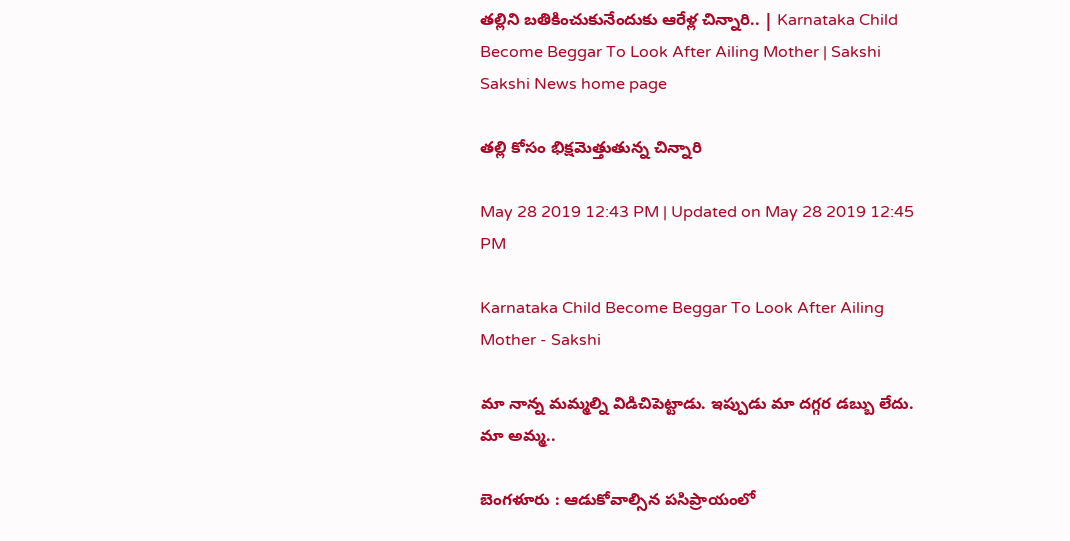తల్లిని బతికించుకునేందుకు ఆరేళ్ల చిన్నారి.. | Karnataka Child Become Beggar To Look After Ailing Mother | Sakshi
Sakshi News home page

తల్లి కోసం భిక్షమెత్తుతున్న చిన్నారి

May 28 2019 12:43 PM | Updated on May 28 2019 12:45 PM

Karnataka Child Become Beggar To Look After Ailing Mother - Sakshi

మా నాన్న మమ్మల్ని విడిచిపెట్టాడు. ఇప్పుడు మా దగ్గర డబ్బు లేదు. మా అమ్మ..

బెంగళూరు : ఆడుకోవాల్సిన పసిప్రాయంలో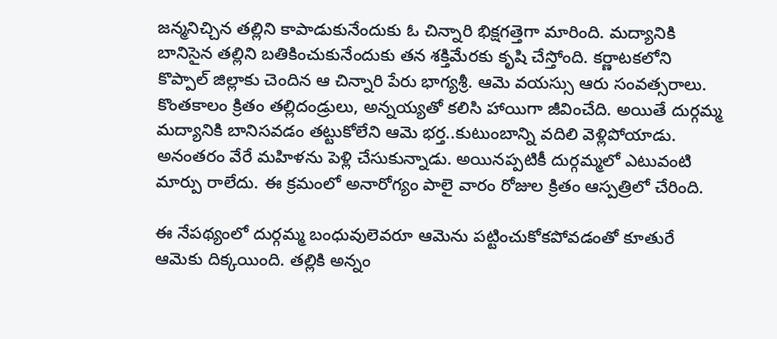జన్మనిచ్చిన తల్లిని కాపాడుకునేందుకు ఓ చిన్నారి భిక్షగత్తెగా మారింది. మద్యానికి బానిసైన తల్లిని బతికించుకునేందుకు తన శక్తిమేరకు కృషి చేస్తోంది. కర్ణాటకలోని కొప్పాల్‌ జిల్లాకు చెందిన ఆ చిన్నారి పేరు భాగ్యశ్రీ. ఆమె వయస్సు ఆరు సంవత్సరాలు. కొంతకాలం క్రితం తల్లిదండ్రులు, అన్నయ్యతో కలిసి హాయిగా జీవించేది. అయితే దుర్గమ్మ మద్యానికి బానిసవడం తట్టుకోలేని ఆమె భర్త..కుటుంబాన్ని వదిలి వెళ్లిపోయాడు. అనంతరం వేరే మహిళను పెళ్లి చేసుకున్నాడు. అయినప్పటికీ దుర్గమ్మలో ఎటువంటి మార్పు రాలేదు. ఈ క్రమంలో అనారోగ్యం పాలై వారం రోజుల క్రితం ఆస్పత్రిలో చేరింది.

ఈ నేపథ్యంలో దుర్గమ్మ బంధువులెవరూ ఆమెను పట్టించుకోకపోవడంతో కూతురే ఆమెకు దిక్కయింది. తల్లికి అన్నం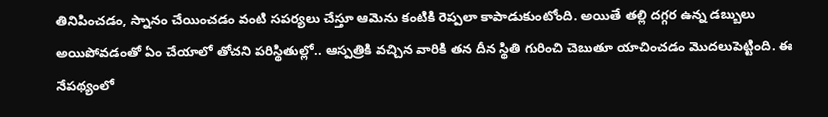తినిపించడం, స్నానం చేయించడం వంటి సపర్యలు చేస్తూ ఆమెను కంటికి రెప్పలా కాపాడుకుంటోంది. అయితే తల్లి దగ్గర ఉన్న డబ్బులు అయిపోవడంతో ఏం చేయాలో తోచని పరిస్థితుల్లో.. ఆస్పత్రికి వచ్చిన వారికి తన దీన స్థితి గురించి చెబుతూ యాచించడం మొదలుపెట్టింది. ఈ నేపథ్యంలో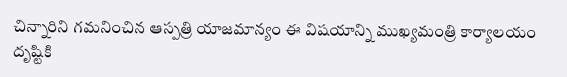చిన్నారిని గమనించిన ఆస్పత్రి యాజమాన్యం ఈ విషయాన్ని ముఖ్యమంత్రి కార్యాలయం దృష్టికి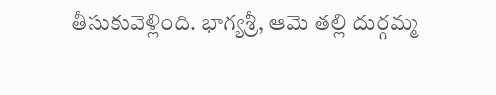తీసుకువెళ్లింది. భాగ్యశ్రీ, ఆమె తల్లి దుర్గమ్మ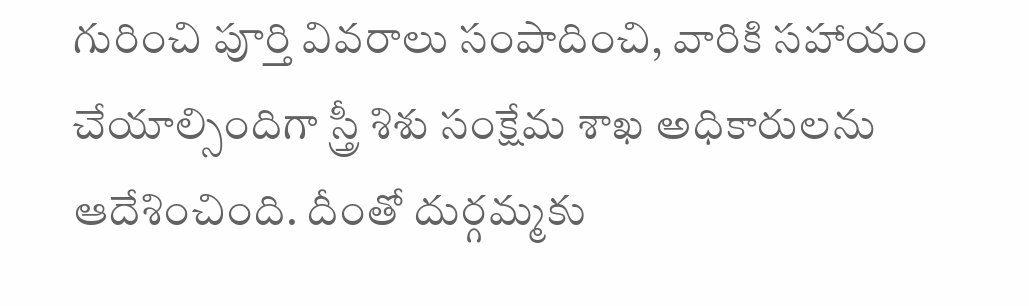గురించి పూర్తి వివరాలు సంపాదించి, వారికి సహాయం చేయాల్సిందిగా స్త్రీ శిశు సంక్షేమ శాఖ అధికారులను ఆదేశించింది. దీంతో దుర్గమ్మకు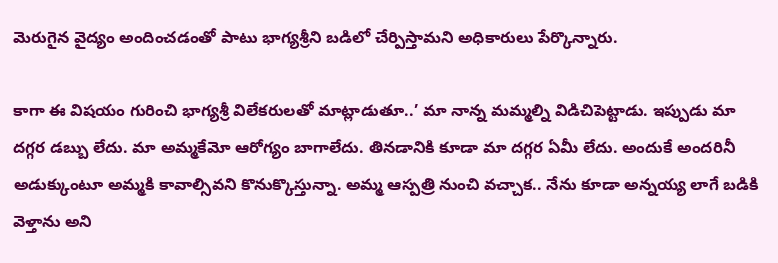మెరుగైన వైద్యం అందించడంతో పాటు భాగ్యశ్రీని బడిలో చేర్పిస్తామని అధికారులు పేర్కొన్నారు.

కాగా ఈ విషయం గురించి భాగ్యశ్రీ విలేకరులతో మాట్లాడుతూ..’ మా నాన్న మమ్మల్ని విడిచిపెట్టాడు. ఇప్పుడు మా దగ్గర డబ్బు లేదు. మా అమ్మకేమో ఆరోగ్యం బాగాలేదు. తినడానికి కూడా మా దగ్గర ఏమీ లేదు. అందుకే అందరినీ అడుక్కుంటూ అమ్మకి కావాల్సివని కొనుక్కొస్తున్నా. అమ్మ ఆస్పత్రి నుంచి వచ్చాక.. నేను కూడా అన్నయ్య లాగే బడికి వెళ్తాను అని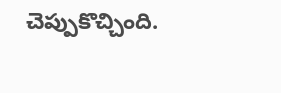చెప్పుకొచ్చింది.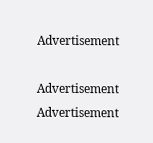Advertisement

Advertisement
Advertisement